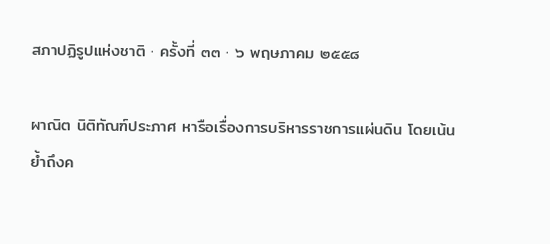สภาปฏิรูปแห่งชาติ · ครั้งที่ ๓๓ · ๖ พฤษภาคม ๒๕๕๘

ผาณิต นิติทัณฑ์ประภาศ หารือเรื่องการบริหารราชการแผ่นดิน โดยเน้นย้ำถึงค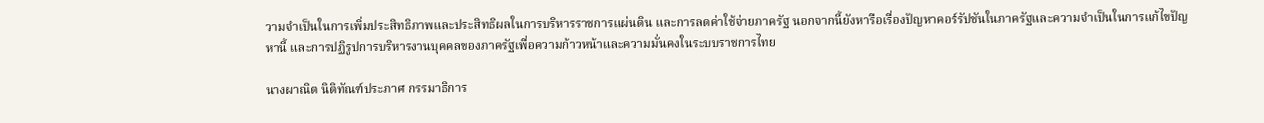วามจำเป็นในการเพิ่มประสิทธิภาพและประสิทธิผลในการบริหารราชการแผ่นดิน และการลดค่าใช้จ่ายภาครัฐ นอกจากนี้ยังหารือเรื่องปัญหาคอร์รัปชันในภาครัฐและความจำเป็นในการแก้ไขปัญหานี้ และการปฏิรูปการบริหารงานบุคคลของภาครัฐเพื่อความก้าวหน้าและความมั่นคงในระบบราชการไทย

นางผาณิต นิติทัณฑ์ประภาศ กรรมาธิการ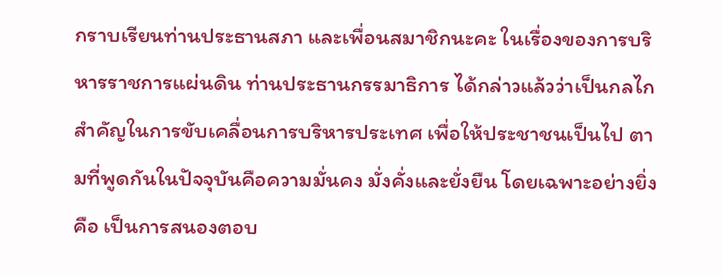กราบเรียนท่านประธานสภา และเพื่อนสมาชิกนะคะ ในเรื่องของการบริหารราชการแผ่นดิน ท่านประธานกรรมาธิการ ได้กล่าวแล้วว่าเป็นกลไกสําคัญในการขับเคลื่อนการบริหารประเทศ เพื่อให้ประชาชนเป็นไป ตามที่พูดกันในปัจจุบันคือความมั่นคง มั่งคั่งและยั่งยืน โดยเฉพาะอย่างยิ่งคือ เป็นการสนองตอบ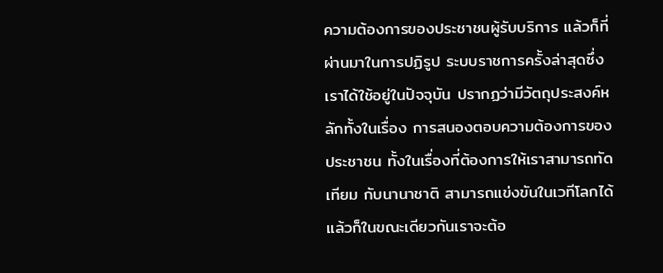ความต้องการของประชาชนผู้รับบริการ แล้วก็ที่ผ่านมาในการปฏิรูป ระบบราชการครั้งล่าสุดซึ่งเราได้ใช้อยู่ในปัจจุบัน ปรากฏว่ามีวัตถุประสงค์หลักทั้งในเรื่อง การสนองตอบความต้องการของประชาชน ทั้งในเรื่องที่ต้องการให้เราสามารถทัดเทียม กับนานาชาติ สามารถแข่งขันในเวทีโลกได้ แล้วก็ในขณะเดียวกันเราจะต้อ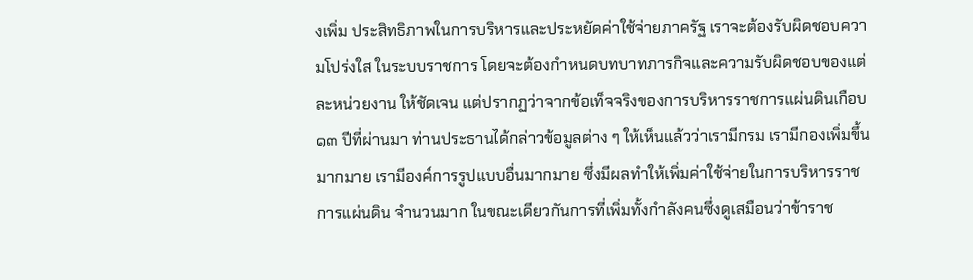งเพิ่ม ประสิทธิภาพในการบริหารและประหยัดค่าใช้จ่ายภาครัฐ เราจะต้องรับผิดชอบความโปร่งใส ในระบบราชการ โดยจะต้องกําหนดบทบาทภารกิจและความรับผิดชอบของแต่ละหน่วยงาน ให้ชัดเจน แต่ปรากฏว่าจากข้อเท็จจริงของการบริหารราชการแผ่นดินเกือบ ๑๓ ปีที่ผ่านมา ท่านประธานได้กล่าวข้อมูลต่าง ๆ ให้เห็นแล้วว่าเรามีกรม เรามีกองเพิ่มขึ้นมากมาย เรามีองค์การรูปแบบอื่นมากมาย ซึ่งมีผลทําให้เพิ่มค่าใช้จ่ายในการบริหารราชการแผ่นดิน จํานวนมาก ในขณะเดียวกันการที่เพิ่มทั้งกําลังคนซึ่งดูเสมือนว่าข้าราช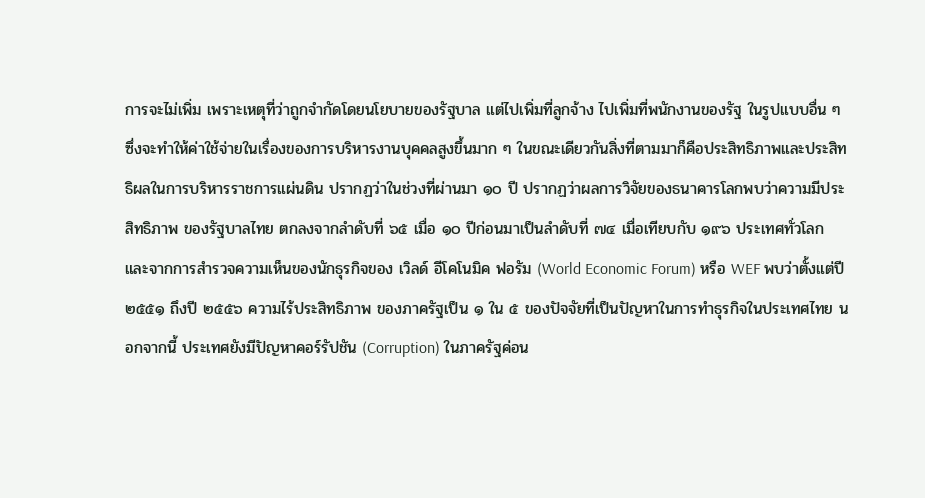การจะไม่เพิ่ม เพราะเหตุที่ว่าถูกจํากัดโดยนโยบายของรัฐบาล แต่ไปเพิ่มที่ลูกจ้าง ไปเพิ่มที่พนักงานของรัฐ ในรูปแบบอื่น ๆ ซึ่งจะทําให้ค่าใช้จ่ายในเรื่องของการบริหารงานบุคคลสูงขึ้นมาก ๆ ในขณะเดียวกันสิ่งที่ตามมาก็คือประสิทธิภาพและประสิทธิผลในการบริหารราชการแผ่นดิน ปรากฏว่าในช่วงที่ผ่านมา ๑๐ ปี ปรากฏว่าผลการวิจัยของธนาคารโลกพบว่าความมีประสิทธิภาพ ของรัฐบาลไทย ตกลงจากลําดับที่ ๖๕ เมื่อ ๑๐ ปีก่อนมาเป็นลําดับที่ ๗๔ เมื่อเทียบกับ ๑๙๖ ประเทศทั่วโลก และจากการสํารวจความเห็นของนักธุรกิจของ เวิลด์ อีโคโนมิค ฟอรัม (World Economic Forum) หรือ WEF พบว่าตั้งแต่ปี ๒๕๕๑ ถึงปี ๒๕๕๖ ความไร้ประสิทธิภาพ ของภาครัฐเป็น ๑ ใน ๕ ของปัจจัยที่เป็นปัญหาในการทําธุรกิจในประเทศไทย นอกจากนี้ ประเทศยังมีปัญหาคอร์รัปชัน (Corruption) ในภาครัฐค่อน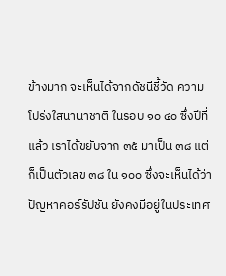ข้างมาก จะเห็นได้จากดัชนีชี้วัด ความโปร่งใสนานาชาติ ในรอบ ๑๐ ๔๐ ซึ่งปีที่แล้ว เราได้ขยับจาก ๓๕ มาเป็น ๓๘ แต่ก็เป็นตัวเลข ๓๘ ใน ๑๐๐ ซึ่งจะเห็นได้ว่าปัญหาคอร์รัปชัน ยังคงมีอยู่ในประเทศ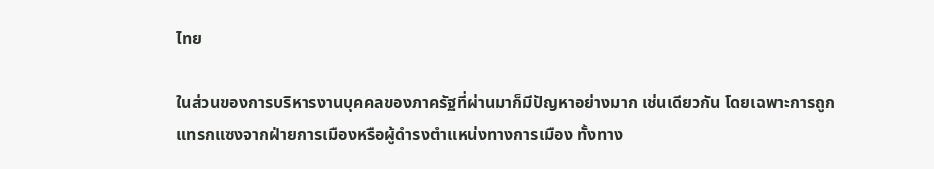ไทย

ในส่วนของการบริหารงานบุคคลของภาครัฐที่ผ่านมาก็มีปัญหาอย่างมาก เช่นเดียวกัน โดยเฉพาะการถูกแทรกแซงจากฝ่ายการเมืองหรือผู้ดํารงตําแหน่งทางการเมือง ทั้งทาง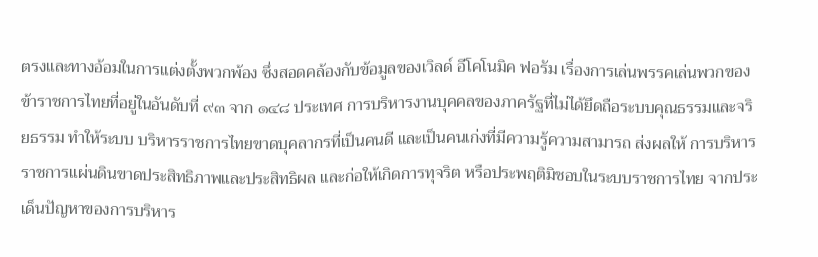ตรงและทางอ้อมในการแต่งตั้งพวกพ้อง ซึ่งสอดคล้องกับข้อมูลของเวิลด์ อีโคโนมิค ฟอรัม เรื่องการเล่นพรรคเล่นพวกของข้าราชการไทยที่อยู่ในอันดับที่ ๙๓ จาก ๑๔๘ ประเทศ การบริหารงานบุคคลของภาครัฐที่ไม่ได้ยึดถือระบบคุณธรรมและจริยธรรม ทําให้ระบบ บริหารราชการไทยขาดบุคลากรที่เป็นคนดี และเป็นคนเก่งที่มีความรู้ความสามารถ ส่งผลให้ การบริหารราชการแผ่นดินขาดประสิทธิภาพและประสิทธิผล และก่อให้เกิดการทุจริต หรือประพฤติมิชอบในระบบราชการไทย จากประเด็นปัญหาของการบริหาร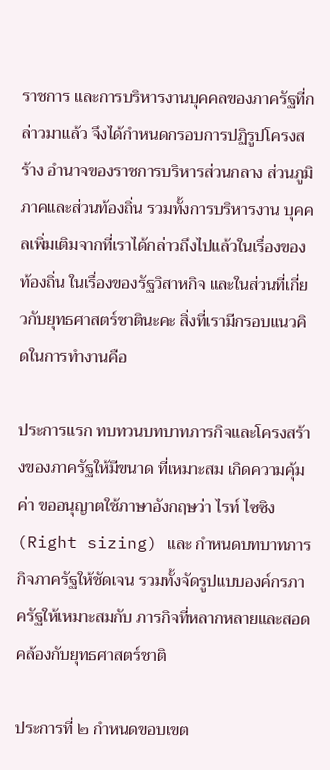ราชการ และการบริหารงานบุคคลของภาครัฐที่กล่าวมาแล้ว จึงได้กําหนดกรอบการปฏิรูปโครงสร้าง อํานาจของราชการบริหารส่วนกลาง ส่วนภูมิภาคและส่วนท้องถิ่น รวมทั้งการบริหารงาน บุคคลเพิ่มเติมจากที่เราได้กล่าวถึงไปแล้วในเรื่องของท้องถิ่น ในเรื่องของรัฐวิสาหกิจ และในส่วนที่เกี่ยวกับยุทธศาสตร์ชาตินะคะ สิ่งที่เรามีกรอบแนวคิดในการทํางานคือ

ประการแรก ทบทวนบทบาทภารกิจและโครงสร้างของภาครัฐให้มีขนาด ที่เหมาะสม เกิดความคุ้มค่า ขออนุญาตใช้ภาษาอังกฤษว่า ไรท์ ไซซิง (Right sizing) และ กําหนดบทบาทภารกิจภาครัฐให้ชัดเจน รวมทั้งจัดรูปแบบองค์กรภาครัฐให้เหมาะสมกับ ภารกิจที่หลากหลายและสอดคล้องกับยุทธศาสตร์ชาติ

ประการที่ ๒ กําหนดขอบเขต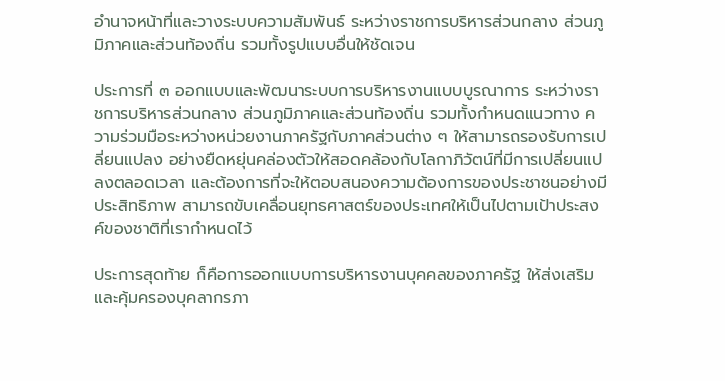อํานาจหน้าที่และวางระบบความสัมพันธ์ ระหว่างราชการบริหารส่วนกลาง ส่วนภูมิภาคและส่วนท้องถิ่น รวมทั้งรูปแบบอื่นให้ชัดเจน

ประการที่ ๓ ออกแบบและพัฒนาระบบการบริหารงานแบบบูรณาการ ระหว่างราชการบริหารส่วนกลาง ส่วนภูมิภาคและส่วนท้องถิ่น รวมทั้งกําหนดแนวทาง ความร่วมมือระหว่างหน่วยงานภาครัฐกับภาคส่วนต่าง ๆ ให้สามารถรองรับการเปลี่ยนแปลง อย่างยืดหยุ่นคล่องตัวให้สอดคล้องกับโลกาภิวัตน์ที่มีการเปลี่ยนแปลงตลอดเวลา และต้องการที่จะให้ตอบสนองความต้องการของประชาชนอย่างมีประสิทธิภาพ สามารถขับเคลื่อนยุทธศาสตร์ของประเทศให้เป็นไปตามเป้าประสงค์ของชาติที่เรากําหนดไว้

ประการสุดท้าย ก็คือการออกแบบการบริหารงานบุคคลของภาครัฐ ให้ส่งเสริมและคุ้มครองบุคลากรภา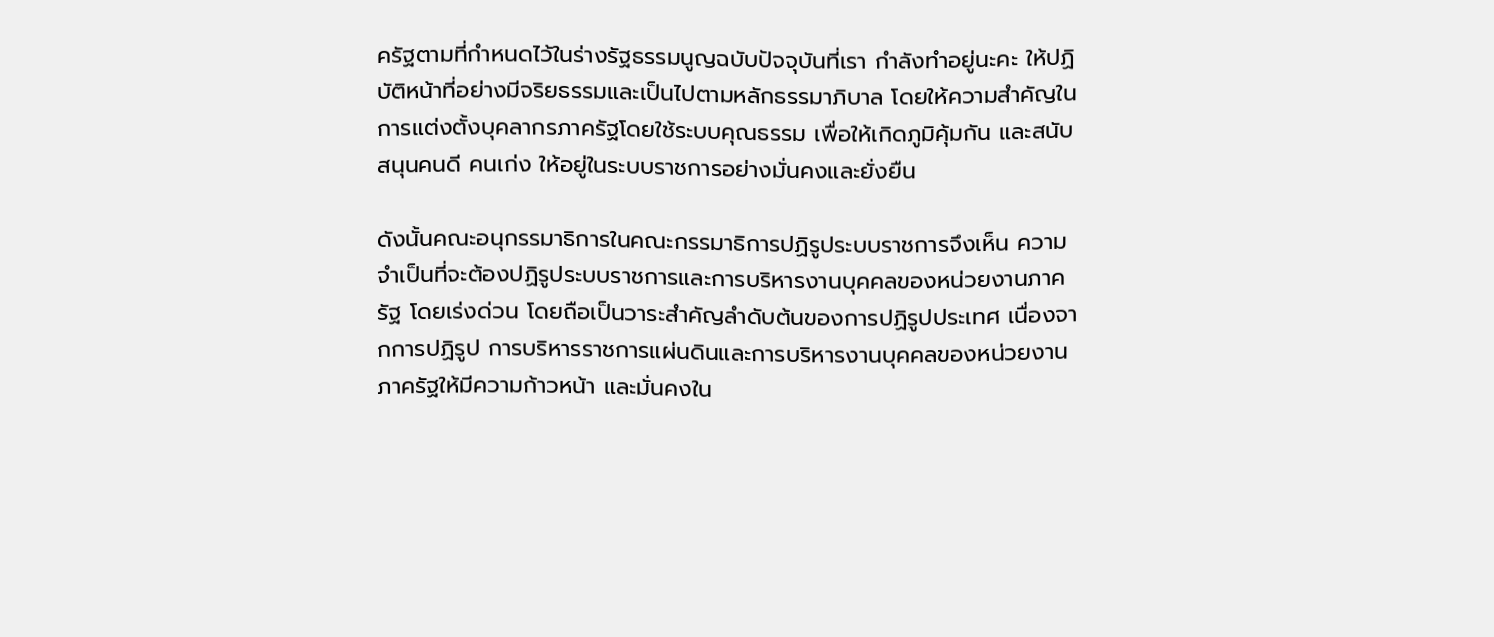ครัฐตามที่กําหนดไว้ในร่างรัฐธรรมนูญฉบับปัจจุบันที่เรา กําลังทําอยู่นะคะ ให้ปฏิบัติหน้าที่อย่างมีจริยธรรมและเป็นไปตามหลักธรรมาภิบาล โดยให้ความสําคัญในการแต่งตั้งบุคลากรภาครัฐโดยใช้ระบบคุณธรรม เพื่อให้เกิดภูมิคุ้มกัน และสนับสนุนคนดี คนเก่ง ให้อยู่ในระบบราชการอย่างมั่นคงและยั่งยืน

ดังนั้นคณะอนุกรรมาธิการในคณะกรรมาธิการปฏิรูประบบราชการจึงเห็น ความจําเป็นที่จะต้องปฏิรูประบบราชการและการบริหารงานบุคคลของหน่วยงานภาครัฐ โดยเร่งด่วน โดยถือเป็นวาระสําคัญลําดับต้นของการปฏิรูปประเทศ เนื่องจากการปฏิรูป การบริหารราชการแผ่นดินและการบริหารงานบุคคลของหน่วยงานภาครัฐให้มีความก้าวหน้า และมั่นคงใน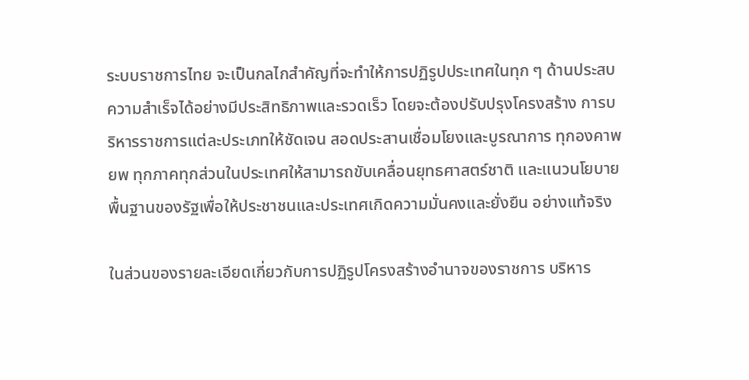ระบบราชการไทย จะเป็นกลไกสําคัญที่จะทําให้การปฏิรูปประเทศในทุก ๆ ด้านประสบความสําเร็จได้อย่างมีประสิทธิภาพและรวดเร็ว โดยจะต้องปรับปรุงโครงสร้าง การบริหารราชการแต่ละประเภทให้ชัดเจน สอดประสานเชื่อมโยงและบูรณาการ ทุกองคาพยพ ทุกภาคทุกส่วนในประเทศให้สามารถขับเคลื่อนยุทธศาสตร์ชาติ และแนวนโยบายพื้นฐานของรัฐเพื่อให้ประชาชนและประเทศเกิดความมั่นคงและยั่งยืน อย่างแท้จริง

ในส่วนของรายละเอียดเกี่ยวกับการปฏิรูปโครงสร้างอํานาจของราชการ บริหาร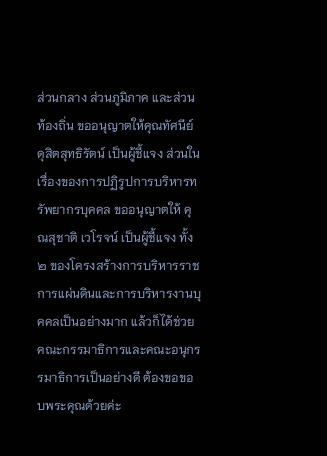ส่วนกลาง ส่วนภูมิภาค และส่วนท้องถิ่น ขออนุญาตให้คุณทัศนีย์ ดุสิตสุทธิรัตน์ เป็นผู้ชี้แจง ส่วนในเรื่องของการปฏิรูปการบริหารทรัพยากรบุคคล ขออนุญาตให้ คุณสุชาติ เวโรจน์ เป็นผู้ชี้แจง ทั้ง ๒ ของโครงสร้างการบริหารราชการแผ่นดินและการบริหารงานบุคคลเป็นอย่างมาก แล้วก็ได้ช่วยคณะกรรมาธิการและคณะอนุกรรมาธิการเป็นอย่างดี ต้องขอขอบพระคุณด้วยค่ะ